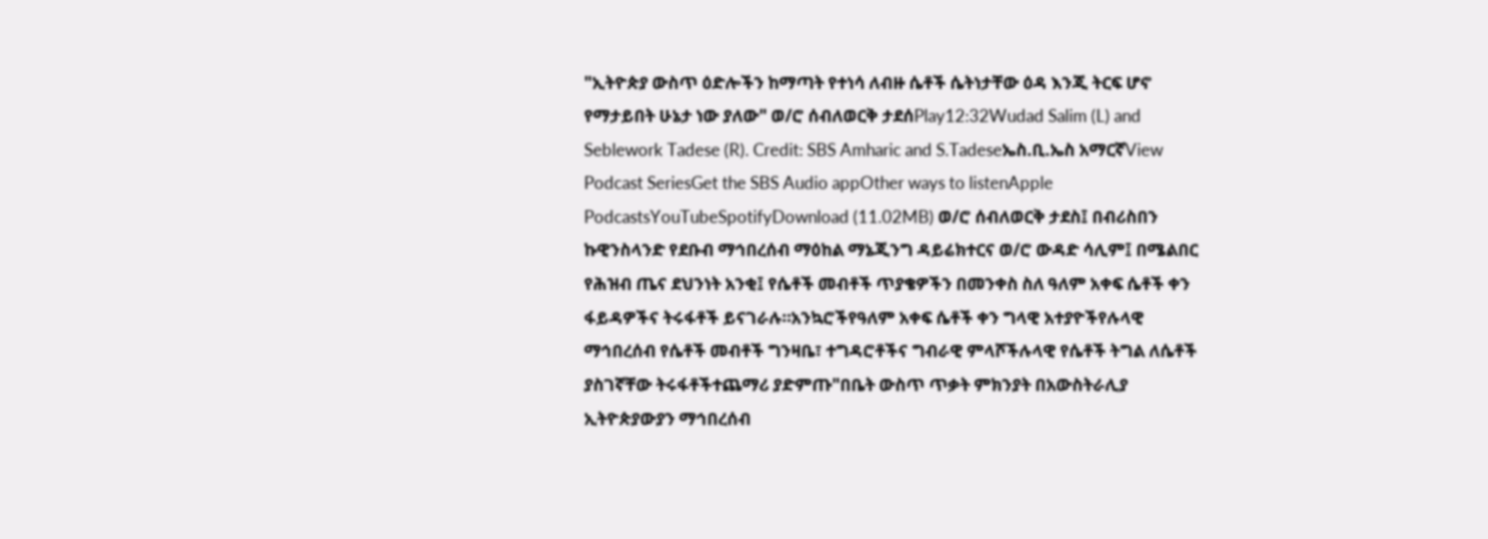"ኢትዮጵያ ውስጥ ዕድሎችን ከማጣት የተነሳ ለብዙ ሴቶች ሴትነታቸው ዕዳ እንጂ ትርፍ ሆኖ የማታይበት ሁኔታ ነው ያለው" ወ/ሮ ሰብለወርቅ ታደሰPlay12:32Wudad Salim (L) and Seblework Tadese (R). Credit: SBS Amharic and S.Tadeseኤስ.ቢ.ኤስ አማርኛView Podcast SeriesGet the SBS Audio appOther ways to listenApple PodcastsYouTubeSpotifyDownload (11.02MB) ወ/ሮ ሰብለወርቅ ታደስ፤ በብሪስበን ኩዊንስላንድ የደቡብ ማኅበረሰብ ማዕከል ማኔጂንግ ዳይሬክተርና ወ/ሮ ውዳድ ሳሊም፤ በሜልበር የሕዝብ ጤና ደህንነት አንቂ፤ የሴቶች መብቶች ጥያቄዎችን በመንቀስ ስለ ዓለም አቀፍ ሴቶች ቀን ፋይዳዎችና ትሩፋቶች ይናገራሉ።አንኳሮችየዓለም አቀፍ ሴቶች ቀን ግላዊ አተያዮችየሉላዊ ማኅበረሰብ የሴቶች መብቶች ግንዛቤ፣ ተግዳሮቶችና ግብራዊ ምላሾችሉላዊ የሴቶች ትግል ለሴቶች ያስገኛቸው ትሩፋቶችተጨማሪ ያድምጡ"በቤት ውስጥ ጥቃት ምክንያት በአውስትራሊያ ኢትዮጵያውያን ማኅበረሰብ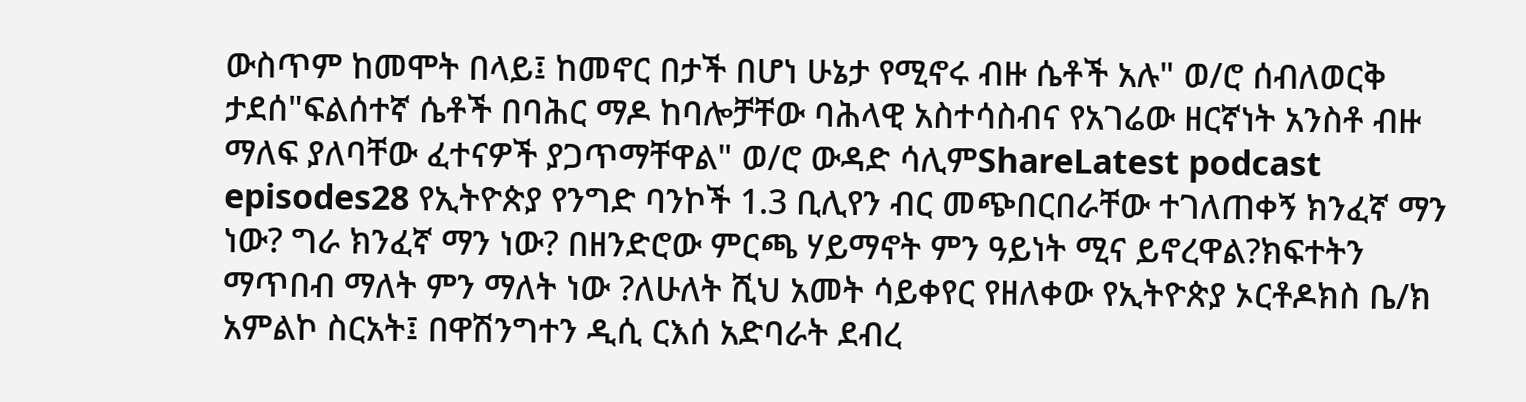ውስጥም ከመሞት በላይ፤ ከመኖር በታች በሆነ ሁኔታ የሚኖሩ ብዙ ሴቶች አሉ" ወ/ሮ ሰብለወርቅ ታደሰ"ፍልሰተኛ ሴቶች በባሕር ማዶ ከባሎቻቸው ባሕላዊ አስተሳስብና የአገሬው ዘርኛነት አንስቶ ብዙ ማለፍ ያለባቸው ፈተናዎች ያጋጥማቸዋል" ወ/ሮ ውዳድ ሳሊምShareLatest podcast episodes28 የኢትዮጵያ የንግድ ባንኮች 1.3 ቢሊየን ብር መጭበርበራቸው ተገለጠቀኝ ክንፈኛ ማን ነው? ግራ ክንፈኛ ማን ነው? በዘንድሮው ምርጫ ሃይማኖት ምን ዓይነት ሚና ይኖረዋል?ክፍተትን ማጥበብ ማለት ምን ማለት ነው ?ለሁለት ሺህ አመት ሳይቀየር የዘለቀው የኢትዮጵያ ኦርቶዶክስ ቤ/ክ አምልኮ ስርአት፤ በዋሽንግተን ዲሲ ርእሰ አድባራት ደብረ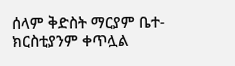ሰላም ቅድስት ማርያም ቤተ-ክርስቲያንም ቀጥሏል